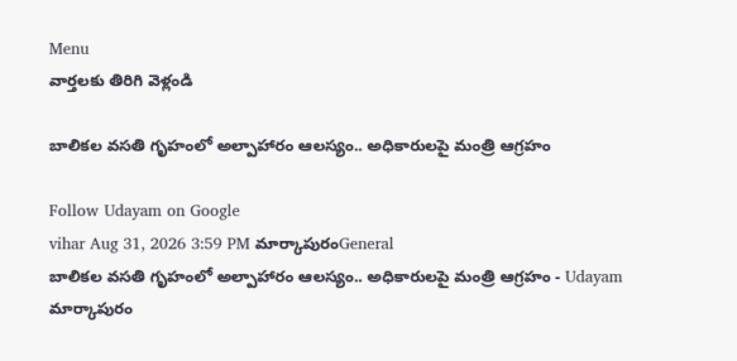Menu
వార్తలకు తిరిగి వెళ్లండి

బాలికల వసతి గృహంలో అల్పాహారం ఆలస్యం.. అధికారులపై మంత్రి ఆగ్రహం

Follow Udayam on Google
vihar Aug 31, 2026 3:59 PM మార్కాపురంGeneral
బాలికల వసతి గృహంలో అల్పాహారం ఆలస్యం.. అధికారులపై మంత్రి ఆగ్రహం - Udayam
మార్కాపురం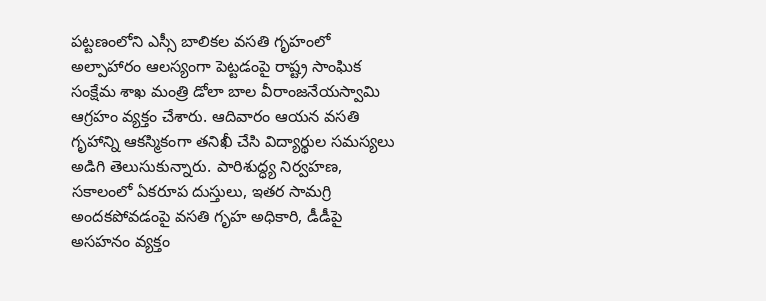పట్టణంలోని ఎస్సీ బాలికల వసతి గృహంలో అల్పాహారం ఆలస్యంగా పెట్టడంపై రాష్ట్ర సాంఘిక సంక్షేమ శాఖ మంత్రి డోలా బాల వీరాంజనేయస్వామి ఆగ్రహం వ్యక్తం చేశారు. ఆదివారం ఆయన వసతి గృహాన్ని ఆకస్మికంగా తనిఖీ చేసి విద్యార్థుల సమస్యలు అడిగి తెలుసుకున్నారు. పారిశుద్ధ్య నిర్వహణ, సకాలంలో ఏకరూప దుస్తులు, ఇతర సామగ్రి అందకపోవడంపై వసతి గృహ అధికారి, డీడీపై అసహనం వ్యక్తం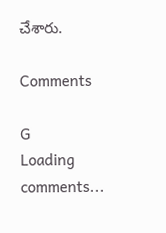చేశారు.

Comments

G
Loading comments...